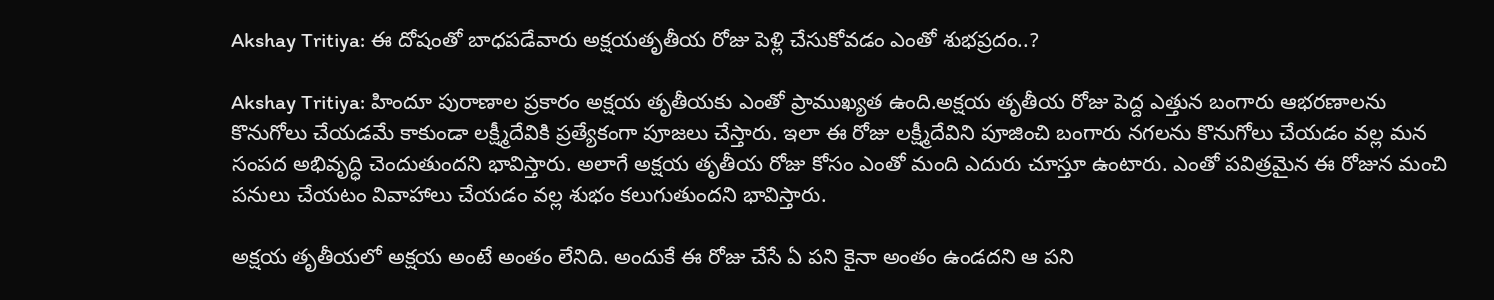Akshay Tritiya: ఈ దోషంతో బాధపడేవారు అక్షయతృతీయ రోజు పెళ్లి చేసుకోవడం ఎంతో శుభప్రదం..?

Akshay Tritiya: హిందూ పురాణాల ప్రకారం అక్షయ తృతీయకు ఎంతో ప్రాముఖ్యత ఉంది.అక్షయ తృతీయ రోజు పెద్ద ఎత్తున బంగారు ఆభరణాలను కొనుగోలు చేయడమే కాకుండా లక్ష్మీదేవికి ప్రత్యేకంగా పూజలు చేస్తారు. ఇలా ఈ రోజు లక్ష్మీదేవిని పూజించి బంగారు నగలను కొనుగోలు చేయడం వల్ల మన సంపద అభివృద్ధి చెందుతుందని భావిస్తారు. అలాగే అక్షయ తృతీయ రోజు కోసం ఎంతో మంది ఎదురు చూస్తూ ఉంటారు. ఎంతో పవిత్రమైన ఈ రోజున మంచి పనులు చేయటం వివాహాలు చేయడం వల్ల శుభం కలుగుతుందని భావిస్తారు.

అక్షయ తృతీయలో అక్షయ అంటే అంతం లేనిది. అందుకే ఈ రోజు చేసే ఏ పని కైనా అంతం ఉండదని ఆ పని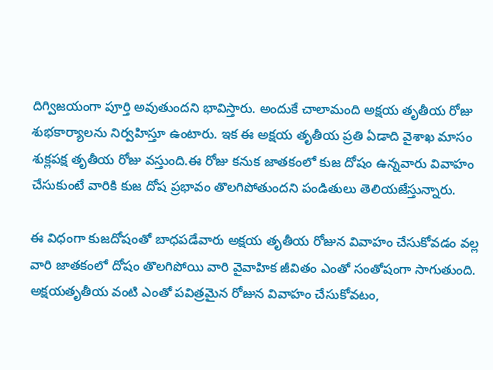దిగ్విజయంగా పూర్తి అవుతుందని భావిస్తారు. అందుకే చాలామంది అక్షయ తృతీయ రోజు శుభకార్యాలను నిర్వహిస్తూ ఉంటారు. ఇక ఈ అక్షయ తృతీయ ప్రతి ఏడాది వైశాఖ మాసం శుక్లపక్ష తృతీయ రోజు వస్తుంది.ఈ రోజు కనుక జాతకంలో కుజ దోషం ఉన్నవారు వివాహం చేసుకుంటే వారికి కుజ దోష ప్రభావం తొలగిపోతుందని పండితులు తెలియజేస్తున్నారు.

ఈ విధంగా కుజదోషంతో బాధపడేవారు అక్షయ తృతీయ రోజున వివాహం చేసుకోవడం వల్ల వారి జాతకంలో దోషం తొలగిపోయి వారి వైవాహిక జీవితం ఎంతో సంతోషంగా సాగుతుంది. అక్షయతృతీయ వంటి ఎంతో పవిత్రమైన రోజున వివాహం చేసుకోవటం,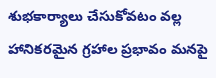శుభకార్యాలు చేసుకోవటం వల్ల హానికరమైన గ్రహాల ప్రభావం మనపై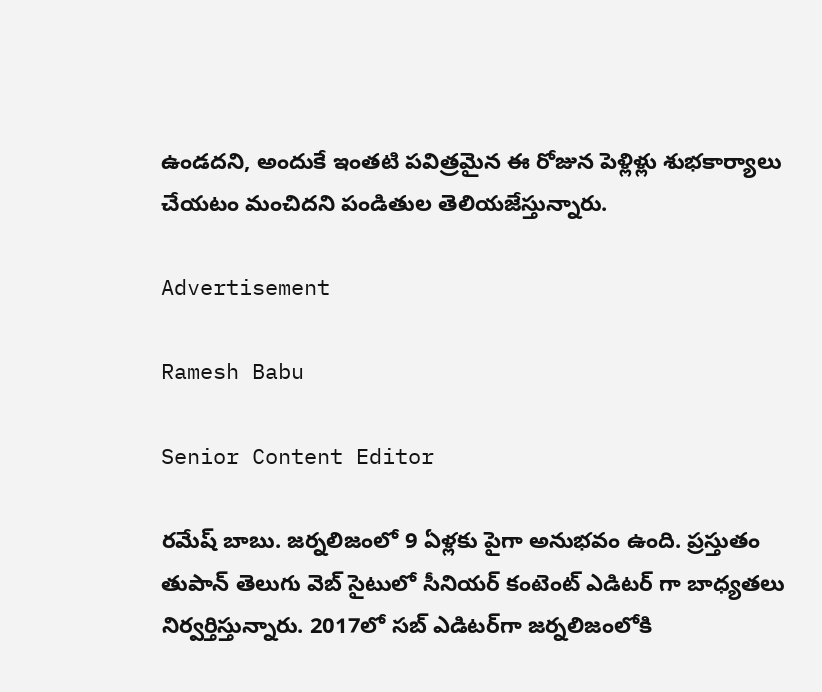ఉండదని, అందుకే ఇంతటి పవిత్రమైన ఈ రోజున పెళ్లిళ్లు శుభకార్యాలు చేయటం మంచిదని పండితుల తెలియజేస్తున్నారు.

Advertisement

Ramesh Babu

Senior Content Editor

రమేష్ బాబు. జర్నలిజంలో 9 ఏళ్లకు పైగా అనుభవం ఉంది. ప్రస్తుతం తుపాన్ తెలుగు వెబ్ సైటులో సీనియర్ కంటెంట్ ఎడిటర్ గా బాధ్యతలు నిర్వర్తిస్తున్నారు. 2017లో సబ్ ఎడిటర్‌గా జర్నలిజంలోకి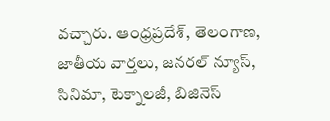వచ్చారు. ఆంధ్రప్రదేశ్, తెలంగాణ, జాతీయ వార్తలు, జనరల్ న్యూస్, సినిమా, టెక్నాలజీ, బిజినెస్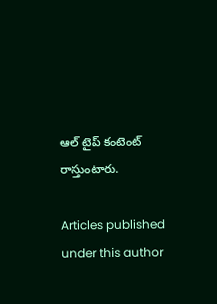ఆల్ టైప్ కంటెంట్ రాస్తుంటారు.

Articles published under this author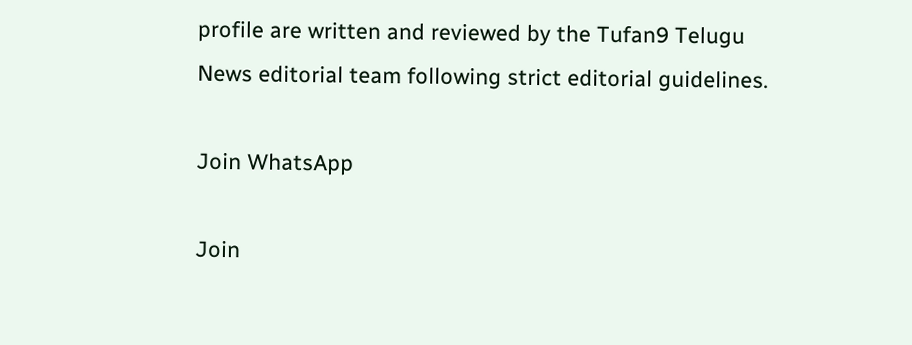profile are written and reviewed by the Tufan9 Telugu News editorial team following strict editorial guidelines.

Join WhatsApp

Join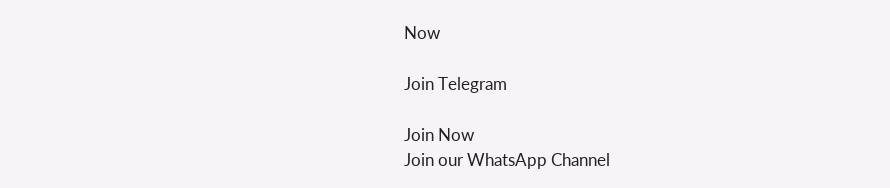Now

Join Telegram

Join Now
Join our WhatsApp Channel